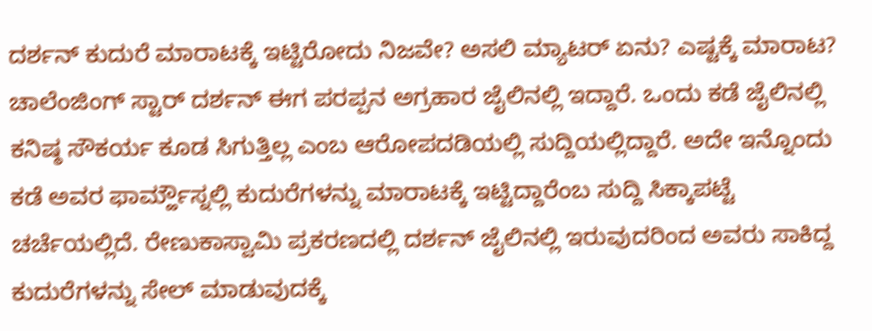ದರ್ಶನ್ ಕುದುರೆ ಮಾರಾಟಕ್ಕೆ ಇಟ್ಟಿರೋದು ನಿಜವೇ? ಅಸಲಿ ಮ್ಯಾಟರ್ ಏನು? ಎಷ್ಟಕ್ಕೆ ಮಾರಾಟ?
ಚಾಲೆಂಜಿಂಗ್ ಸ್ಟಾರ್ ದರ್ಶನ್ ಈಗ ಪರಪ್ಪನ ಅಗ್ರಹಾರ ಜೈಲಿನಲ್ಲಿ ಇದ್ದಾರೆ. ಒಂದು ಕಡೆ ಜೈಲಿನಲ್ಲಿ ಕನಿಷ್ಠ ಸೌಕರ್ಯ ಕೂಡ ಸಿಗುತ್ತಿಲ್ಲ ಎಂಬ ಆರೋಪದಡಿಯಲ್ಲಿ ಸುದ್ದಿಯಲ್ಲಿದ್ದಾರೆ. ಅದೇ ಇನ್ನೊಂದು ಕಡೆ ಅವರ ಫಾರ್ಮ್ಹೌಸ್ನಲ್ಲಿ ಕುದುರೆಗಳನ್ನು ಮಾರಾಟಕ್ಕೆ ಇಟ್ಟಿದ್ದಾರೆಂಬ ಸುದ್ದಿ ಸಿಕ್ಕಾಪಟ್ಟೆ ಚರ್ಚೆಯಲ್ಲಿದೆ. ರೇಣುಕಾಸ್ವಾಮಿ ಪ್ರಕರಣದಲ್ಲಿ ದರ್ಶನ್ ಜೈಲಿನಲ್ಲಿ ಇರುವುದರಿಂದ ಅವರು ಸಾಕಿದ್ದ ಕುದುರೆಗಳನ್ನು ಸೇಲ್ ಮಾಡುವುದಕ್ಕೆ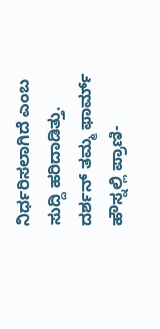ನಿರ್ಧರಿಸಲಾಗಿದೆ ಎಂಬ ಸುದ್ದಿ ಹರಿದಾಡಿತ್ತು.
ದರ್ಶನ್ ತಮ್ಮ ಫಾರ್ಮ್ ಹೌಸ್ನಲ್ಲಿ ಪ್ರಾಣಿ-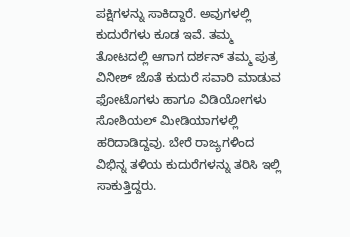ಪಕ್ಷಿಗಳನ್ನು ಸಾಕಿದ್ದಾರೆ. ಅವುಗಳಲ್ಲಿ ಕುದುರೆಗಳು ಕೂಡ ಇವೆ. ತಮ್ಮ ತೋಟದಲ್ಲಿ ಆಗಾಗ ದರ್ಶನ್ ತಮ್ಮ ಪುತ್ರ ವಿನೀಶ್ ಜೊತೆ ಕುದುರೆ ಸವಾರಿ ಮಾಡುವ ಫೋಟೊಗಳು ಹಾಗೂ ವಿಡಿಯೋಗಳು ಸೋಶಿಯಲ್ ಮೀಡಿಯಾಗಳಲ್ಲಿ ಹರಿದಾಡಿದ್ದವು. ಬೇರೆ ರಾಜ್ಯಗಳಿಂದ ವಿಭಿನ್ನ ತಳಿಯ ಕುದುರೆಗಳನ್ನು ತರಿಸಿ ಇಲ್ಲಿ ಸಾಕುತ್ತಿದ್ದರು.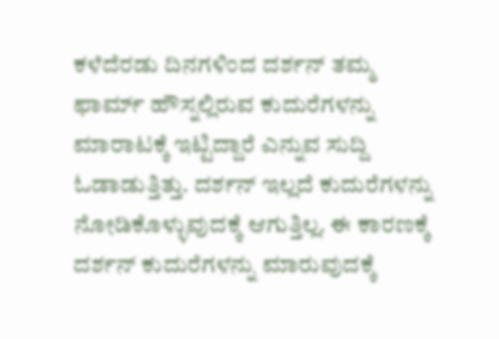ಕಳೆದೆರಡು ದಿನಗಳಿಂದ ದರ್ಶನ್ ತಮ್ಮ ಫಾರ್ಮ್ ಹೌಸ್ನಲ್ಲಿರುವ ಕುದುರೆಗಳನ್ನು ಮಾರಾಟಕ್ಕೆ ಇಟ್ಟಿದ್ದಾರೆ ಎನ್ನುವ ಸುದ್ದಿ ಓಡಾಡುತ್ತಿತ್ತು. ದರ್ಶನ್ ಇಲ್ಲದೆ ಕುದುರೆಗಳನ್ನು ನೋಡಿಕೊಳ್ಳುವುದಕ್ಕೆ ಆಗುತ್ತಿಲ್ಲ. ಈ ಕಾರಣಕ್ಕೆ ದರ್ಶನ್ ಕುದುರೆಗಳನ್ನು ಮಾರುವುದಕ್ಕೆ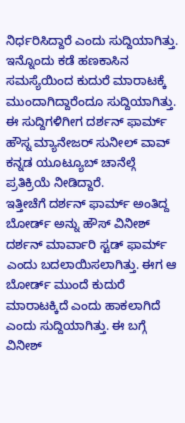ನಿರ್ಧರಿಸಿದ್ದಾರೆ ಎಂದು ಸುದ್ದಿಯಾಗಿತ್ತು. ಇನ್ನೊಂದು ಕಡೆ ಹಣಕಾಸಿನ ಸಮಸ್ಯೆಯಿಂದ ಕುದುರೆ ಮಾರಾಟಕ್ಕೆ ಮುಂದಾಗಿದ್ದಾರೆಂದೂ ಸುದ್ದಿಯಾಗಿತ್ತು. ಈ ಸುದ್ದಿಗಳಿಗೀಗ ದರ್ಶನ್ ಫಾರ್ಮ್ ಹೌಸ್ನ ಮ್ಯಾನೇಜರ್ ಸುನೀಲ್ ವಾವ್ ಕನ್ನಡ ಯೂಟ್ಯೂಬ್ ಚಾನೆಲ್ಗೆ ಪ್ರತಿಕ್ರಿಯೆ ನೀಡಿದ್ದಾರೆ.
ಇತ್ತೀಚೆಗೆ ದರ್ಶನ್ ಫಾರ್ಮ್ ಅಂತಿದ್ದ ಬೋರ್ಡ್ ಅನ್ನು ಹೌಸ್ ವಿನೀಶ್ ದರ್ಶನ್ ಮಾರ್ವಾರಿ ಸ್ಟಡ್ ಫಾರ್ಮ್ ಎಂದು ಬದಲಾಯಿಸಲಾಗಿತ್ತು. ಈಗ ಆ ಬೋರ್ಡ್ ಮುಂದೆ ಕುದುರೆ ಮಾರಾಟಕ್ಕಿದೆ ಎಂದು ಹಾಕಲಾಗಿದೆ ಎಂದು ಸುದ್ದಿಯಾಗಿತ್ತು. ಈ ಬಗ್ಗೆ ವಿನೀಶ್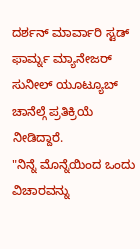ದರ್ಶನ್ ಮಾರ್ವಾರಿ ಸ್ಟಡ್ ಫಾರ್ಮ್ನ ಮ್ಯಾನೇಜರ್ ಸುನೀಲ್ ಯೂಟ್ಯೂಬ್ ಚಾನೆಲ್ಗೆ ಪ್ರತಿಕ್ರಿಯೆ ನೀಡಿದ್ದಾರೆ.
"ನಿನ್ನೆ ಮೊನ್ನೆಯಿಂದ ಒಂದು ವಿಚಾರವನ್ನು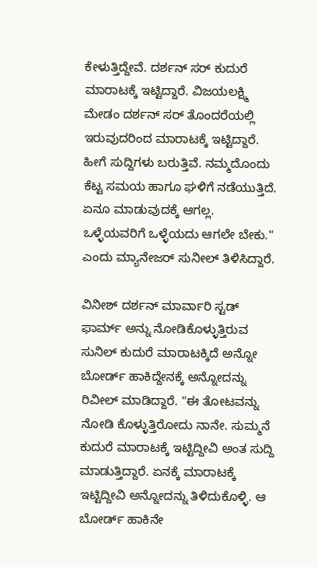ಕೇಳುತ್ತಿದ್ದೇವೆ. ದರ್ಶನ್ ಸರ್ ಕುದುರೆ ಮಾರಾಟಕ್ಕೆ ಇಟ್ಟಿದ್ದಾರೆ. ವಿಜಯಲಕ್ಷ್ಮಿ ಮೇಡಂ ದರ್ಶನ್ ಸರ್ ತೊಂದರೆಯಲ್ಲಿ ಇರುವುದರಿಂದ ಮಾರಾಟಕ್ಕೆ ಇಟ್ಟಿದ್ದಾರೆ. ಹೀಗೆ ಸುದ್ದಿಗಳು ಬರುತ್ತಿವೆ. ನಮ್ಮದೊಂದು ಕೆಟ್ಟ ಸಮಯ ಹಾಗೂ ಘಳಿಗೆ ನಡೆಯುತ್ತಿದೆ. ಏನೂ ಮಾಡುವುದಕ್ಕೆ ಆಗಲ್ಲ. ಒಳ್ಳೆಯವರಿಗೆ ಒಳ್ಳೆಯದು ಆಗಲೇ ಬೇಕು." ಎಂದು ಮ್ಯಾನೇಜರ್ ಸುನೀಲ್ ತಿಳಿಸಿದ್ದಾರೆ.

ವಿನೀಶ್ ದರ್ಶನ್ ಮಾರ್ವಾರಿ ಸ್ಟಡ್ ಫಾರ್ಮ್ ಅನ್ನು ನೋಡಿಕೊಳ್ಳುತ್ತಿರುವ ಸುನಿಲ್ ಕುದುರೆ ಮಾರಾಟಕ್ಕಿದೆ ಅನ್ನೋ ಬೋರ್ಡ್ ಹಾಕಿದ್ದೇನಕ್ಕೆ ಅನ್ನೋದನ್ನು ರಿವೀಲ್ ಮಾಡಿದ್ದಾರೆ. "ಈ ತೋಟವನ್ನು ನೋಡಿ ಕೊಳ್ಳುತ್ತಿರೋದು ನಾನೇ. ಸುಮ್ಮನೆ ಕುದುರೆ ಮಾರಾಟಕ್ಕೆ ಇಟ್ಟಿದ್ದೀವಿ ಅಂತ ಸುದ್ದಿ ಮಾಡುತ್ತಿದ್ದಾರೆ. ಏನಕ್ಕೆ ಮಾರಾಟಕ್ಕೆ ಇಟ್ಟಿದ್ದೀವಿ ಅನ್ನೋದನ್ನು ತಿಳಿದುಕೊಳ್ಳಿ. ಆ ಬೋರ್ಡ್ ಹಾಕಿನೇ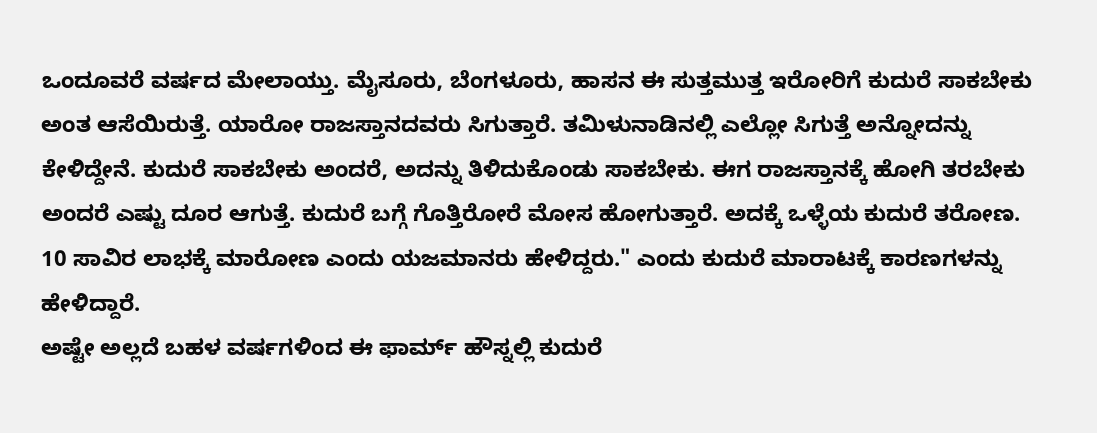ಒಂದೂವರೆ ವರ್ಷದ ಮೇಲಾಯ್ತು. ಮೈಸೂರು, ಬೆಂಗಳೂರು, ಹಾಸನ ಈ ಸುತ್ತಮುತ್ತ ಇರೋರಿಗೆ ಕುದುರೆ ಸಾಕಬೇಕು ಅಂತ ಆಸೆಯಿರುತ್ತೆ. ಯಾರೋ ರಾಜಸ್ತಾನದವರು ಸಿಗುತ್ತಾರೆ. ತಮಿಳುನಾಡಿನಲ್ಲಿ ಎಲ್ಲೋ ಸಿಗುತ್ತೆ ಅನ್ನೋದನ್ನು ಕೇಳಿದ್ದೇನೆ. ಕುದುರೆ ಸಾಕಬೇಕು ಅಂದರೆ, ಅದನ್ನು ತಿಳಿದುಕೊಂಡು ಸಾಕಬೇಕು. ಈಗ ರಾಜಸ್ತಾನಕ್ಕೆ ಹೋಗಿ ತರಬೇಕು ಅಂದರೆ ಎಷ್ಟು ದೂರ ಆಗುತ್ತೆ. ಕುದುರೆ ಬಗ್ಗೆ ಗೊತ್ತಿರೋರೆ ಮೋಸ ಹೋಗುತ್ತಾರೆ. ಅದಕ್ಕೆ ಒಳ್ಳೆಯ ಕುದುರೆ ತರೋಣ. 10 ಸಾವಿರ ಲಾಭಕ್ಕೆ ಮಾರೋಣ ಎಂದು ಯಜಮಾನರು ಹೇಳಿದ್ದರು." ಎಂದು ಕುದುರೆ ಮಾರಾಟಕ್ಕೆ ಕಾರಣಗಳನ್ನು ಹೇಳಿದ್ದಾರೆ.
ಅಷ್ಟೇ ಅಲ್ಲದೆ ಬಹಳ ವರ್ಷಗಳಿಂದ ಈ ಫಾರ್ಮ್ ಹೌಸ್ನಲ್ಲಿ ಕುದುರೆ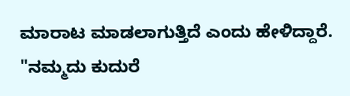ಮಾರಾಟ ಮಾಡಲಾಗುತ್ತಿದೆ ಎಂದು ಹೇಳಿದ್ದಾರೆ. "ನಮ್ಮದು ಕುದುರೆ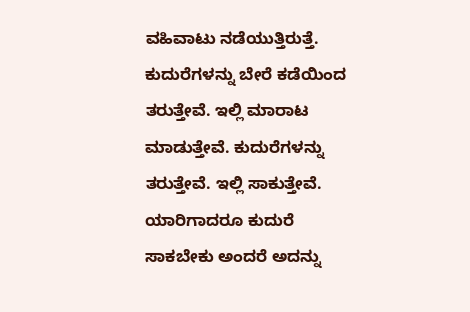ವಹಿವಾಟು ನಡೆಯುತ್ತಿರುತ್ತೆ. ಕುದುರೆಗಳನ್ನು ಬೇರೆ ಕಡೆಯಿಂದ ತರುತ್ತೇವೆ. ಇಲ್ಲಿ ಮಾರಾಟ ಮಾಡುತ್ತೇವೆ. ಕುದುರೆಗಳನ್ನು ತರುತ್ತೇವೆ. ಇಲ್ಲಿ ಸಾಕುತ್ತೇವೆ. ಯಾರಿಗಾದರೂ ಕುದುರೆ ಸಾಕಬೇಕು ಅಂದರೆ ಅದನ್ನು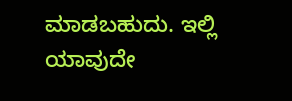ಮಾಡಬಹುದು. ಇಲ್ಲಿ ಯಾವುದೇ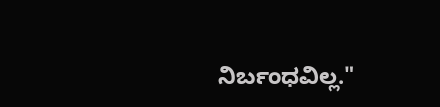ನಿರ್ಬಂಧವಿಲ್ಲ."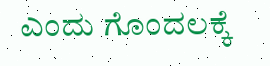ಎಂದು ಗೊಂದಲಕ್ಕೆ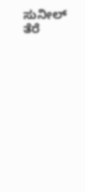ಸುನೀಲ್ ತೆರೆ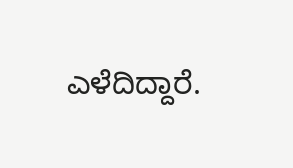ಎಳೆದಿದ್ದಾರೆ.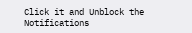Click it and Unblock the Notifications